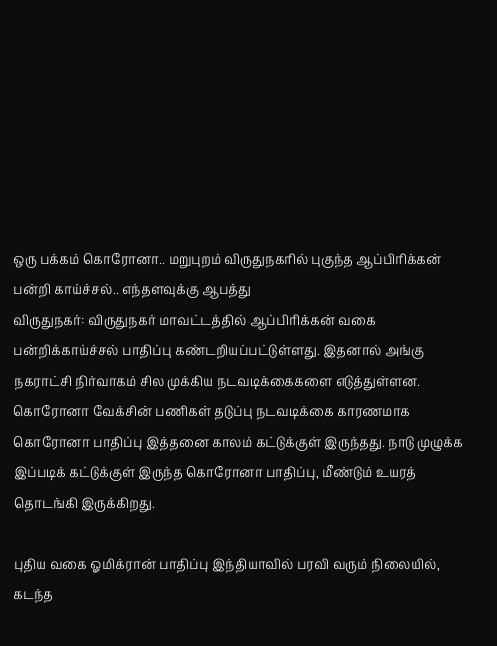ஒரு பக்கம் கொரோனா.. மறுபுறம் விருதுநகரில் புகுந்த ஆப்பிரிக்கன் பன்றி காய்ச்சல்.. எந்தளவுக்கு ஆபத்து
விருதுநகர்: விருதுநகர் மாவட்டத்தில் ஆப்பிரிக்கன் வகை பன்றிக்காய்ச்சல் பாதிப்பு கண்டறியப்பட்டுள்ளது. இதனால் அங்கு நகராட்சி நிர்வாகம் சில முக்கிய நடவடிக்கைகளை எடுத்துள்ளன.
கொரோனா வேக்சின் பணிகள் தடுப்பு நடவடிக்கை காரணமாக கொரோனா பாதிப்பு இத்தனை காலம் கட்டுக்குள் இருந்தது. நாடு முழுக்க இப்படிக் கட்டுக்குள் இருந்த கொரோனா பாதிப்பு, மீண்டும் உயரத் தொடங்கி இருக்கிறது.

புதிய வகை ஓமிக்ரான் பாதிப்பு இந்தியாவில் பரவி வரும் நிலையில், கடந்த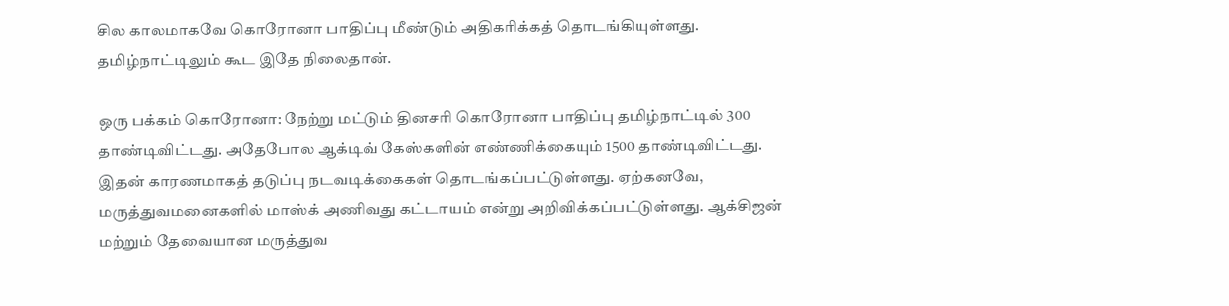சில காலமாகவே கொரோனா பாதிப்பு மீண்டும் அதிகரிக்கத் தொடங்கியுள்ளது. தமிழ்நாட்டிலும் கூட இதே நிலைதான்.

ஒரு பக்கம் கொரோனா: நேற்று மட்டும் தினசரி கொரோனா பாதிப்பு தமிழ்நாட்டில் 300 தாண்டிவிட்டது. அதேபோல ஆக்டிவ் கேஸ்களின் எண்ணிக்கையும் 1500 தாண்டிவிட்டது. இதன் காரணமாகத் தடுப்பு நடவடிக்கைகள் தொடங்கப்பட்டுள்ளது. ஏற்கனவே, மருத்துவமனைகளில் மாஸ்க் அணிவது கட்டாயம் என்று அறிவிக்கப்பட்டுள்ளது. ஆக்சிஜன் மற்றும் தேவையான மருத்துவ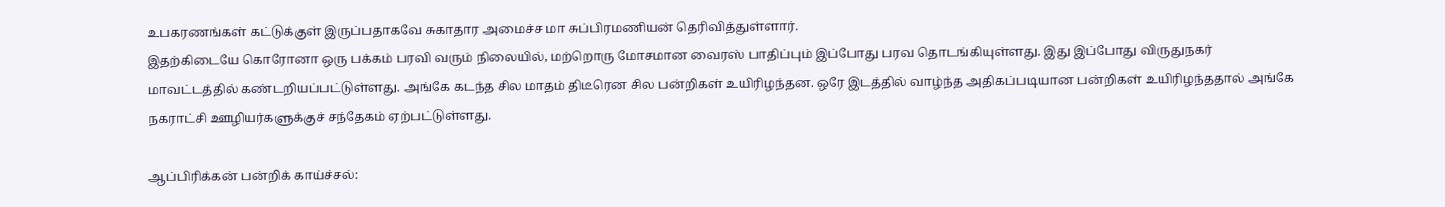உபகரணங்கள் கட்டுக்குள் இருப்பதாகவே சுகாதார அமைச்ச மா சுப்பிரமணியன் தெரிவித்துள்ளார்.
இதற்கிடையே கொரோனா ஒரு பக்கம் பரவி வரும் நிலையில், மற்றொரு மோசமான வைரஸ் பாதிப்பும் இப்போது பரவ தொடங்கியுள்ளது. இது இப்போது விருதுநகர் மாவட்டத்தில் கண்டறியப்பட்டுள்ளது. அங்கே கடந்த சில மாதம் திடீரென சில பன்றிகள் உயிரிழந்தன. ஒரே இடத்தில் வாழ்ந்த அதிகப்படியான பன்றிகள் உயிரிழந்ததால் அங்கே நகராட்சி ஊழியர்களுக்குச் சந்தேகம் ஏற்பட்டுள்ளது.

ஆப்பிரிக்கன் பன்றிக் காய்ச்சல்: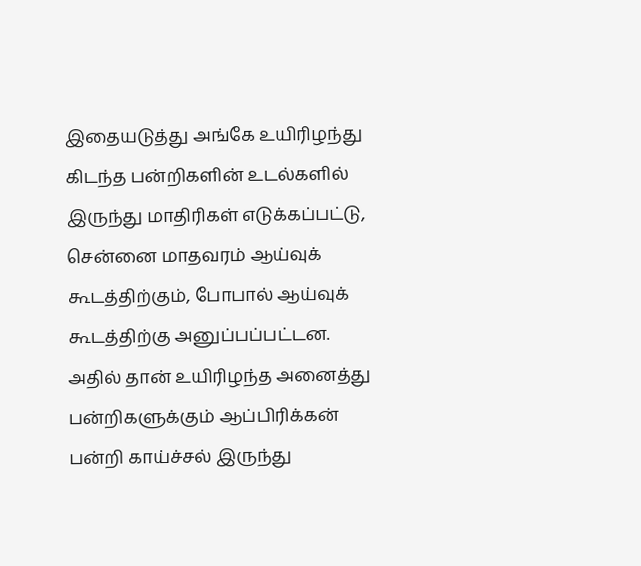இதையடுத்து அங்கே உயிரிழந்து கிடந்த பன்றிகளின் உடல்களில் இருந்து மாதிரிகள் எடுக்கப்பட்டு, சென்னை மாதவரம் ஆய்வுக் கூடத்திற்கும், போபால் ஆய்வுக் கூடத்திற்கு அனுப்பப்பட்டன. அதில் தான் உயிரிழந்த அனைத்து பன்றிகளுக்கும் ஆப்பிரிக்கன் பன்றி காய்ச்சல் இருந்து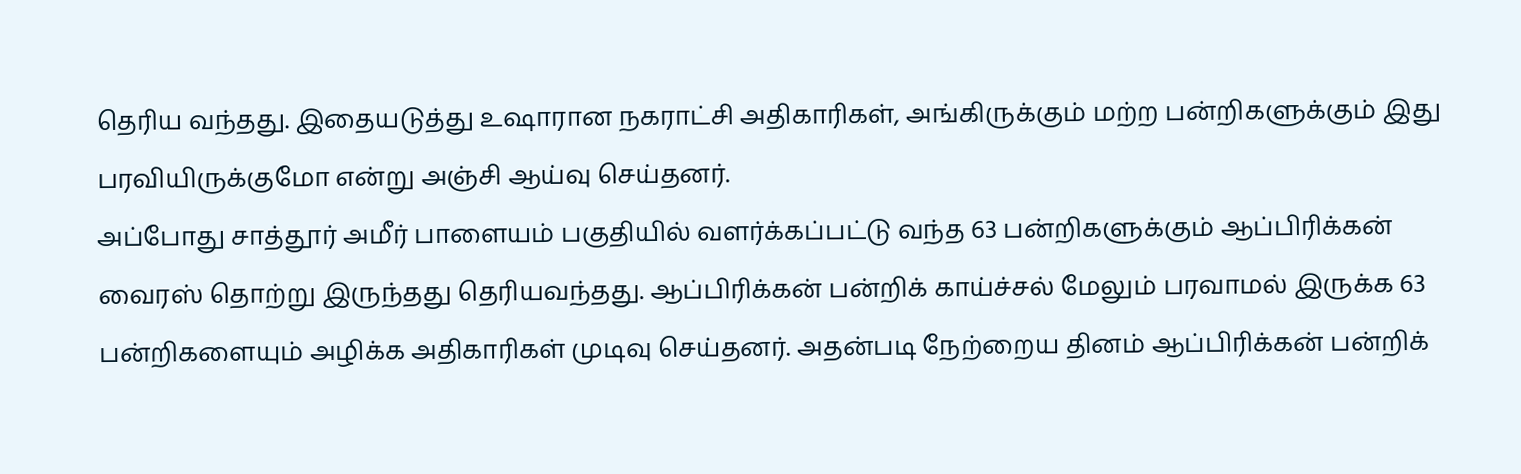தெரிய வந்தது. இதையடுத்து உஷாரான நகராட்சி அதிகாரிகள், அங்கிருக்கும் மற்ற பன்றிகளுக்கும் இது பரவியிருக்குமோ என்று அஞ்சி ஆய்வு செய்தனர்.
அப்போது சாத்தூர் அமீர் பாளையம் பகுதியில் வளர்க்கப்பட்டு வந்த 63 பன்றிகளுக்கும் ஆப்பிரிக்கன் வைரஸ் தொற்று இருந்தது தெரியவந்தது. ஆப்பிரிக்கன் பன்றிக் காய்ச்சல் மேலும் பரவாமல் இருக்க 63 பன்றிகளையும் அழிக்க அதிகாரிகள் முடிவு செய்தனர். அதன்படி நேற்றைய தினம் ஆப்பிரிக்கன் பன்றிக்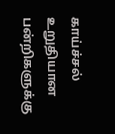காய்ச்சல் உறுதியான பன்றிகளுக்கு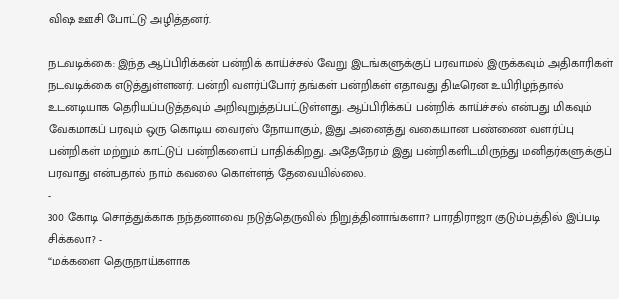விஷ ஊசி போட்டு அழித்தனர்.

நடவடிக்கை: இந்த ஆப்பிரிக்கன் பன்றிக் காய்ச்சல் வேறு இடங்களுக்குப் பரவாமல் இருக்கவும் அதிகாரிகள் நடவடிக்கை எடுத்துள்ளனர். பன்றி வளர்ப்போர் தங்கள் பன்றிகள் எதாவது திடீரென உயிரிழந்தால் உடனடியாக தெரியப்படுத்தவும் அறிவுறுத்தப்பட்டுள்ளது. ஆப்பிரிக்கப் பன்றிக் காய்ச்சல் என்பது மிகவும் வேகமாகப் பரவும் ஒரு கொடிய வைரஸ் நோயாகும், இது அனைத்து வகையான பண்ணை வளர்ப்பு பன்றிகள் மற்றும் காட்டுப் பன்றிகளைப் பாதிக்கிறது. அதேநேரம் இது பன்றிகளிடமிருந்து மனிதர்களுக்குப் பரவாது என்பதால் நாம் கவலை கொள்ளத் தேவையில்லை.
-
300 கோடி சொத்துக்காக நந்தனாவை நடுத்தெருவில் நிறுத்தினாங்களா? பாரதிராஜா குடும்பத்தில் இப்படி சிக்கலா? -
“மக்களை தெருநாய்களாக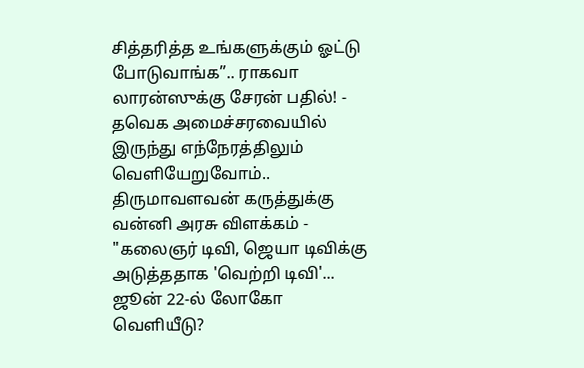சித்தரித்த உங்களுக்கும் ஓட்டு போடுவாங்க”.. ராகவா லாரன்ஸுக்கு சேரன் பதில்! -
தவெக அமைச்சரவையில் இருந்து எந்நேரத்திலும் வெளியேறுவோம்.. திருமாவளவன் கருத்துக்கு வன்னி அரசு விளக்கம் -
"கலைஞர் டிவி, ஜெயா டிவிக்கு அடுத்ததாக 'வெற்றி டிவி'... ஜூன் 22-ல் லோகோ வெளியீடு?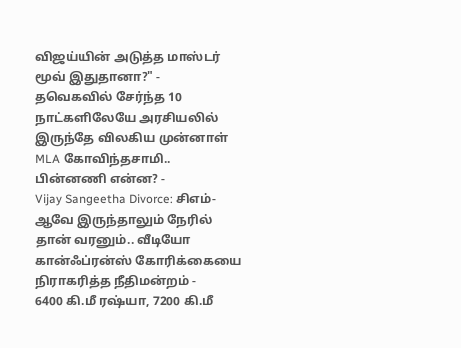விஜய்யின் அடுத்த மாஸ்டர் மூவ் இதுதானா?" -
தவெகவில் சேர்ந்த 10 நாட்களிலேயே அரசியலில் இருந்தே விலகிய முன்னாள் MLA கோவிந்தசாமி.. பின்னணி என்ன? -
Vijay Sangeetha Divorce: சிஎம்-ஆவே இருந்தாலும் நேரில் தான் வரனும்.. வீடியோ கான்ஃப்ரன்ஸ் கோரிக்கையை நிராகரித்த நீதிமன்றம் -
6400 கி.மீ ரஷ்யா, 7200 கி.மீ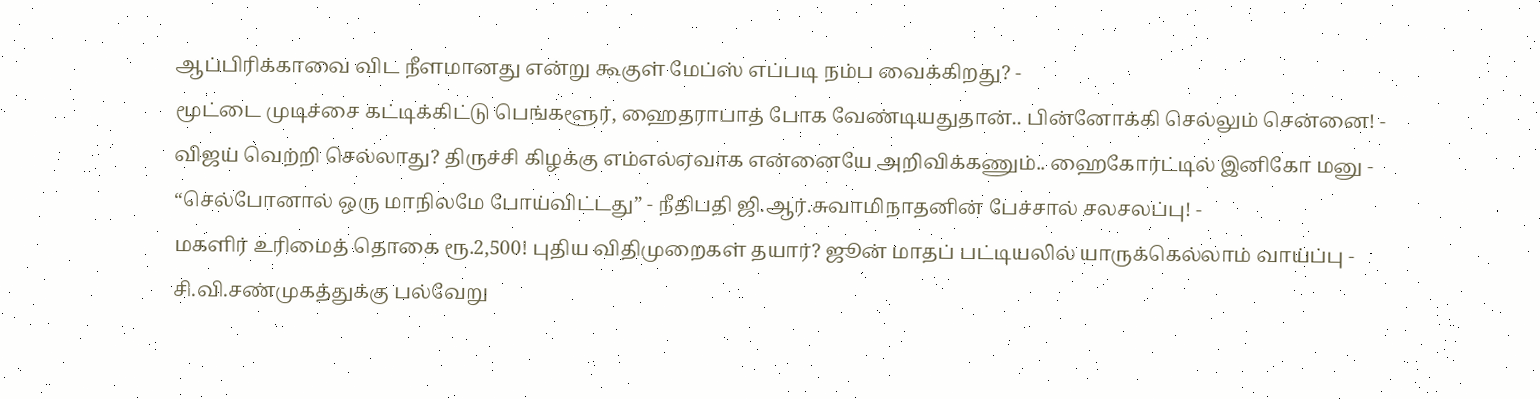ஆப்பிரிக்காவை விட நீளமானது என்று கூகுள் மேப்ஸ் எப்படி நம்ப வைக்கிறது? -
மூட்டை முடிச்சை கட்டிக்கிட்டு பெங்களூர், ஹைதராபாத் போக வேண்டியதுதான்.. பின்னோக்கி செல்லும் சென்னை! -
விஜய் வெற்றி செல்லாது? திருச்சி கிழக்கு எம்எல்ஏவாக என்னையே அறிவிக்கணும்.. ஹைகோர்ட்டில் இனிகோ மனு -
“செல்போனால் ஒரு மாநிலமே போய்விட்டது” - நீதிபதி ஜி.ஆர்.சுவாமிநாதனின் பேச்சால் சலசலப்பு! -
மகளிர் உரிமைத் தொகை ரூ.2,500! புதிய விதிமுறைகள் தயார்? ஜூன் மாதப் பட்டியலில் யாருக்கெல்லாம் வாய்ப்பு -
சி.வி.சண்முகத்துக்கு பல்வேறு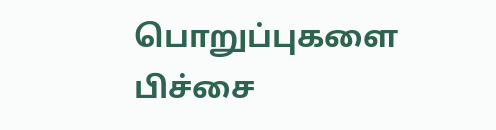பொறுப்புகளை பிச்சை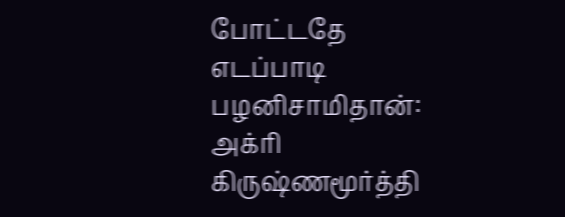போட்டதே எடப்பாடி பழனிசாமிதான்: அக்ரி கிருஷ்ணமூர்த்தி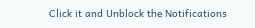Click it and Unblock the Notifications